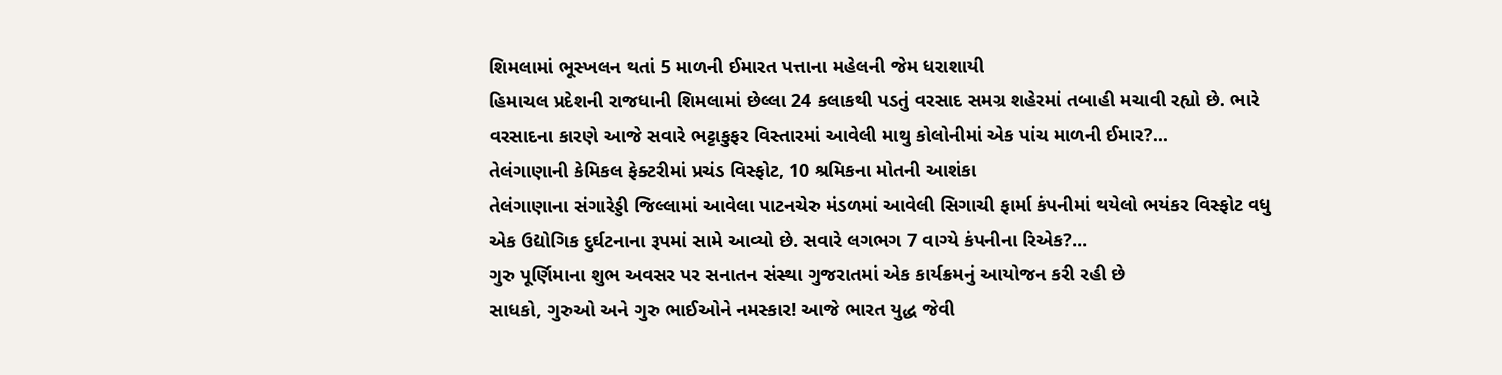શિમલામાં ભૂસ્ખલન થતાં 5 માળની ઈમારત પત્તાના મહેલની જેમ ધરાશાયી
હિમાચલ પ્રદેશની રાજધાની શિમલામાં છેલ્લા 24 કલાકથી પડતું વરસાદ સમગ્ર શહેરમાં તબાહી મચાવી રહ્યો છે. ભારે વરસાદના કારણે આજે સવારે ભટ્ટાકુફર વિસ્તારમાં આવેલી માથુ કોલોનીમાં એક પાંચ માળની ઈમાર?...
તેલંગાણાની કેમિકલ ફેક્ટરીમાં પ્રચંડ વિસ્ફોટ, 10 શ્રમિકના મોતની આશંકા
તેલંગાણાના સંગારેડ્ડી જિલ્લામાં આવેલા પાટનચેરુ મંડળમાં આવેલી સિગાચી ફાર્મા કંપનીમાં થયેલો ભયંકર વિસ્ફોટ વધુ એક ઉદ્યોગિક દુર્ઘટનાના રૂપમાં સામે આવ્યો છે. સવારે લગભગ 7 વાગ્યે કંપનીના રિએક?...
ગુરુ પૂર્ણિમાના શુભ અવસર પર સનાતન સંસ્થા ગુજરાતમાં એક કાર્યક્રમનું આયોજન કરી રહી છે
સાધકો, ગુરુઓ અને ગુરુ ભાઈઓને નમસ્કાર! આજે ભારત યુદ્ધ જેવી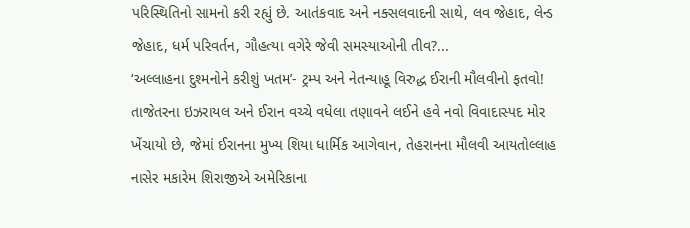પરિસ્થિતિનો સામનો કરી રહ્યું છે. આતંકવાદ અને નક્સલવાદની સાથે, લવ જેહાદ, લેન્ડ જેહાદ, ધર્મ પરિવર્તન, ગૌહત્યા વગેરે જેવી સમસ્યાઓની તીવ?...
‘અલ્લાહના દુશ્મનોને કરીશું ખતમ’- ટ્રમ્પ અને નેતન્યાહૂ વિરુદ્ધ ઈરાની મૌલવીનો ફતવો!
તાજેતરના ઇઝરાયલ અને ઈરાન વચ્ચે વધેલા તણાવને લઈને હવે નવો વિવાદાસ્પદ મોર ખેંચાયો છે, જેમાં ઈરાનના મુખ્ય શિયા ધાર્મિક આગેવાન, તેહરાનના મૌલવી આયતોલ્લાહ નાસેર મકારેમ શિરાજીએ અમેરિકાના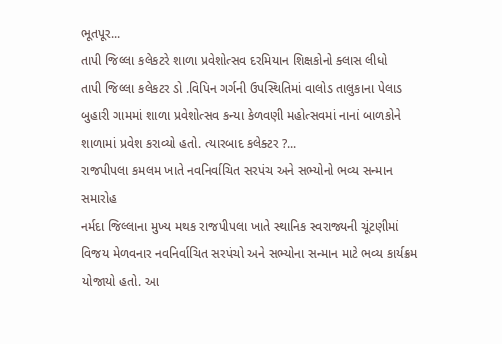ભૂતપૂર...
તાપી જિલ્લા કલેકટરે શાળા પ્રવેશોત્સવ દરમિયાન શિક્ષકોનો ક્લાસ લીધો
તાપી જિલ્લા કલેકટર ડો .વિપિન ગર્ગની ઉપસ્થિતિમાં વાલોડ તાલુકાના પેલાડ બુહારી ગામમાં શાળા પ્રવેશોત્સવ કન્યા કેળવણી મહોત્સવમાં નાનાં બાળકોને શાળામાં પ્રવેશ કરાવ્યો હતો. ત્યારબાદ કલેક્ટર ?...
રાજપીપલા કમલમ ખાતે નવનિર્વાચિત સરપંચ અને સભ્યોનો ભવ્ય સન્માન સમારોહ
નર્મદા જિલ્લાના મુખ્ય મથક રાજપીપલા ખાતે સ્થાનિક સ્વરાજ્યની ચૂંટણીમાં વિજય મેળવનાર નવનિર્વાચિત સરપંચો અને સભ્યોના સન્માન માટે ભવ્ય કાર્યક્રમ યોજાયો હતો. આ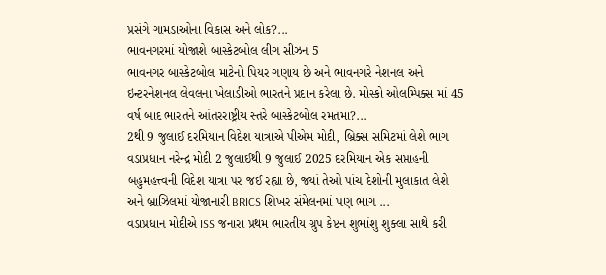પ્રસંગે ગામડાઓના વિકાસ અને લોક?...
ભાવનગરમાં યોજાશે બાસ્કેટબોલ લીગ સીઝન 5
ભાવનગર બાસ્કેટબોલ માટેનો પિયર ગણાય છે અને ભાવનગરે નેશનલ અને ઇન્ટરનેશનલ લેવલના ખેલાડીઓ ભારતને પ્રદાન કરેલા છે. મોસ્કો ઓલમ્પિક્સ માં 45 વર્ષ બાદ ભારતને આંતરરાષ્ટ્રીય સ્તરે બાસ્કેટબોલ રમતમા?...
2થી 9 જુલાઈ દરમિયાન વિદેશ યાત્રાએ પીએમ મોદી, બ્રિક્સ સમિટમાં લેશે ભાગ
વડાપ્રધાન નરેન્દ્ર મોદી 2 જુલાઈથી 9 જુલાઈ 2025 દરમિયાન એક સપ્તાહની બહુમહત્ત્વની વિદેશ યાત્રા પર જઈ રહ્યા છે, જ્યાં તેઓ પાંચ દેશોની મુલાકાત લેશે અને બ્રાઝિલમાં યોજાનારી BRICS શિખર સંમેલનમાં પણ ભાગ ...
વડાપ્રધાન મોદીએ ISS જનારા પ્રથમ ભારતીય ગ્રુપ કેપ્ટન શુભાંશુ શુક્લા સાથે કરી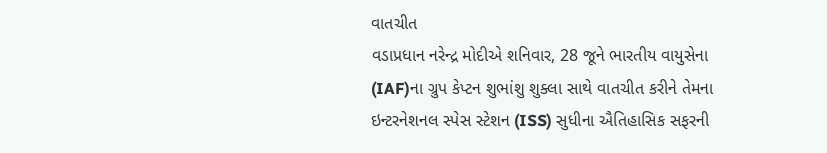વાતચીત
વડાપ્રધાન નરેન્દ્ર મોદીએ શનિવાર, 28 જૂને ભારતીય વાયુસેના (IAF)ના ગ્રુપ કેપ્ટન શુભાંશુ શુક્લા સાથે વાતચીત કરીને તેમના ઇન્ટરનેશનલ સ્પેસ સ્ટેશન (ISS) સુધીના ઐતિહાસિક સફરની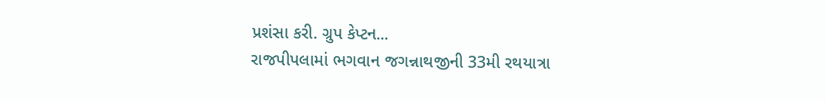પ્રશંસા કરી. ગ્રુપ કેપ્ટન...
રાજપીપલામાં ભગવાન જગન્નાથજીની 33મી રથયાત્રા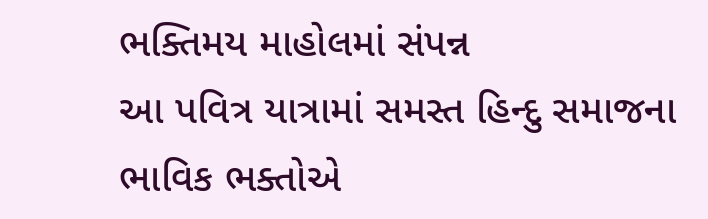ભક્તિમય માહોલમાં સંપન્ન
આ પવિત્ર યાત્રામાં સમસ્ત હિન્દુ સમાજના ભાવિક ભક્તોએ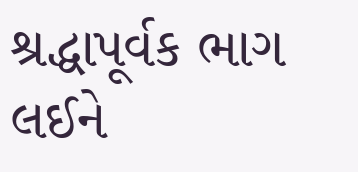શ્રદ્ધાપૂર્વક ભાગ લઈને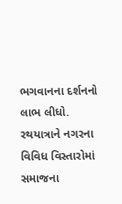ભગવાનના દર્શનનો લાભ લીધો. રથયાત્રાને નગરના વિવિધ વિસ્તારોમાં સમાજના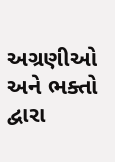અગ્રણીઓ અને ભક્તો દ્વારા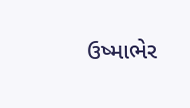ઉષ્માભેર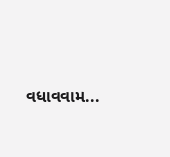વધાવવામ...